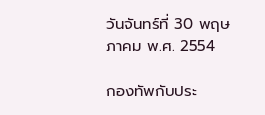วันจันทร์ที่ 30 พฤษภาคม พ.ศ. 2554

กองทัพกับประ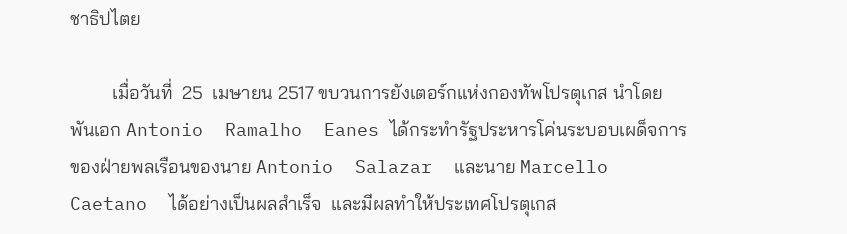ชาธิปไตย

         เมื่อวันที่  25  เมษายน 2517 ขบวนการยังเตอร์กแห่งกองทัพโปรตุเกส นำโดย พันเอก Antonio  Ramalho  Eanes ได้กระทำรัฐประหารโค่นระบอบเผด็จการของฝ่ายพลเรือนของนาย Antonio  Salazar  และนาย Marcello  Caetano  ได้อย่างเป็นผลสำเร็จ  และมีผลทำให้ประเทศโปรตุเกส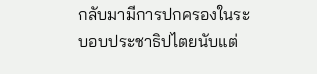กลับมามีการปกครองในระบอบประชาธิปไตยนับแต่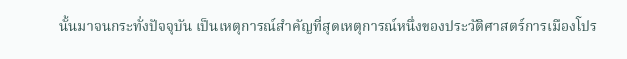นั้นมาจนกระทั่งปัจจุบัน เป็นเหตุการณ์สำคัญที่สุดเหตุการณ์หนึ่งของประวัติศาสตร์การเมืองโปร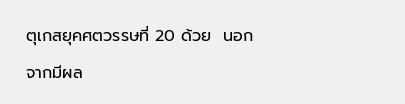ตุเกสยุคศตวรรษที่ 20 ด้วย  นอกจากมีผล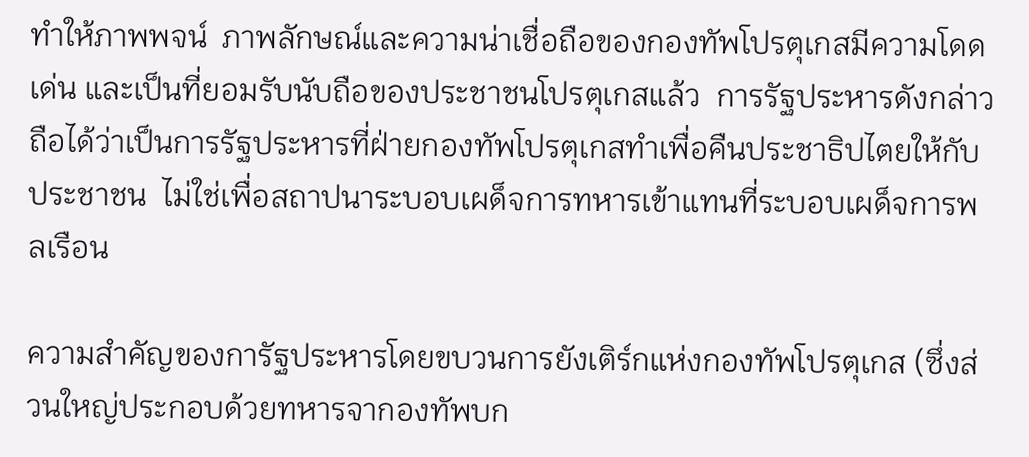ทำให้ภาพพจน์  ภาพลักษณ์และความน่าเชื่อถือของกองทัพโปรตุเกสมีความโดดเด่น และเป็นที่ยอมรับนับถือของประชาชนโปรตุเกสแล้ว  การรัฐประหารดังกล่าว ถือได้ว่าเป็นการรัฐประหารที่ฝ่ายกองทัพโปรตุเกสทำเพื่อคืนประชาธิปไตยให้กับประชาชน  ไม่ใช่เพื่อสถาปนาระบอบเผด็จการทหารเข้าแทนที่ระบอบเผด็จการพลเรือน

ความสำคัญของการัฐประหารโดยขบวนการยังเติร์กแห่งกองทัพโปรตุเกส (ซึ่งส่วนใหญ่ประกอบด้วยทหารจากองทัพบก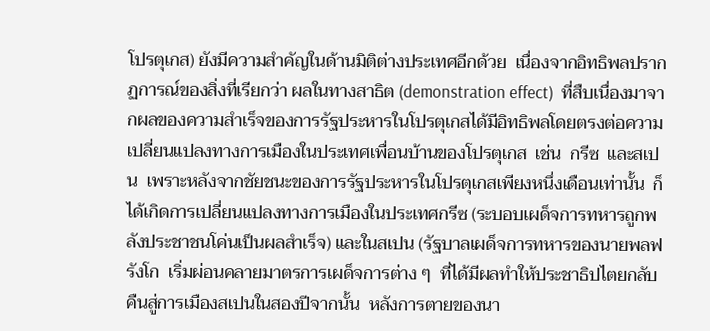โปรตุเกส) ยังมีความสำคัญในด้านมิติต่างประเทศอีกด้วย  เนื่องจากอิทธิพลปรากฏการณ์ของสิ่งที่เรียกว่า ผลในทางสาธิต (demonstration effect)  ที่สืบเนื่องมาจากผลของความสำเร็จของการรัฐประหารในโปรตุเกสได้มีอิทธิพลโดยตรงต่อความเปลี่ยนแปลงทางการเมืองในประเทศเพื่อนบ้านของโปรตุเกส  เช่น  กรีซ  และสเปน  เพราะหลังจากชัยชนะของการรัฐประหารในโปรตุเกสเพียงหนึ่งเดือนเท่านั้น  ก็ได้เกิดการเปลี่ยนแปลงทางการเมืองในประเทศกรีซ (ระบอบเผด็จการทหารถูกพลังประชาชนโค่นเป็นผลสำเร็จ) และในสเปน (รัฐบาลเผด็จการทหารของนายพลฟรังโก  เริ่มผ่อนคลายมาตรการเผด็จการต่าง ๆ  ที่ได้มีผลทำให้ประชาธิปไตยกลับคืนสู่การเมืองสเปนในสองปีจากนั้น  หลังการตายของนา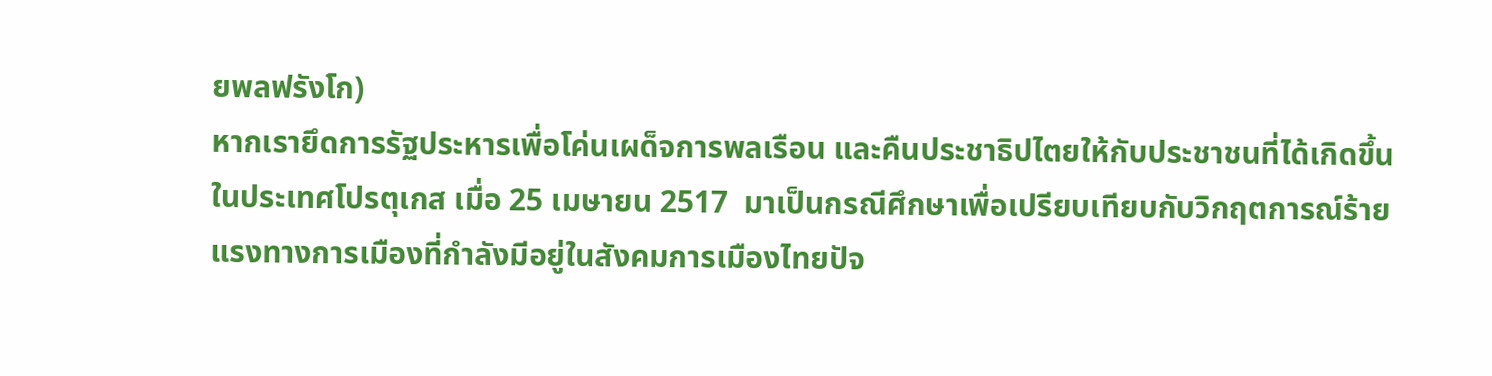ยพลฟรังโก)
หากเรายึดการรัฐประหารเพื่อโค่นเผด็จการพลเรือน และคืนประชาธิปไตยให้กับประชาชนที่ได้เกิดขึ้นในประเทศโปรตุเกส เมื่อ 25 เมษายน 2517  มาเป็นกรณีศึกษาเพื่อเปรียบเทียบกับวิกฤตการณ์ร้ายแรงทางการเมืองที่กำลังมีอยู่ในสังคมการเมืองไทยปัจ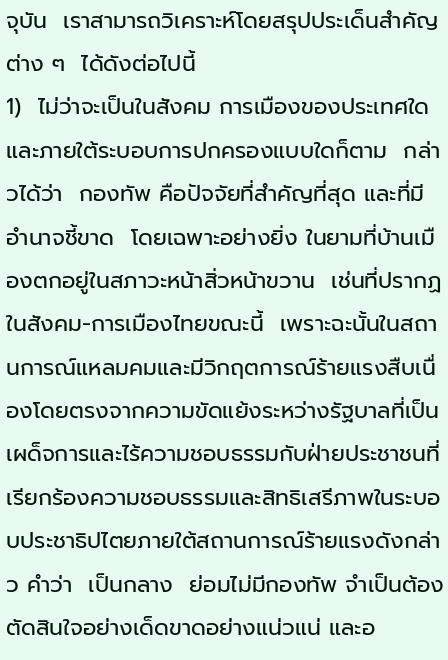จุบัน  เราสามารถวิเคราะห์โดยสรุปประเด็นสำคัญต่าง ๆ  ได้ดังต่อไปนี้
1)  ไม่ว่าจะเป็นในสังคม การเมืองของประเทศใด และภายใต้ระบอบการปกครองแบบใดก็ตาม  กล่าวได้ว่า  กองทัพ คือปัจจัยที่สำคัญที่สุด และที่มีอำนาจชี้ขาด  โดยเฉพาะอย่างยิ่ง ในยามที่บ้านเมืองตกอยู่ในสภาวะหน้าสิ่วหน้าขวาน  เช่นที่ปรากฏในสังคม-การเมืองไทยขณะนี้  เพราะฉะนั้นในสถานการณ์แหลมคมและมีวิกฤตการณ์ร้ายแรงสืบเนื่องโดยตรงจากความขัดแย้งระหว่างรัฐบาลที่เป็นเผด็จการและไร้ความชอบธรรมกับฝ่ายประชาชนที่เรียกร้องความชอบธรรมและสิทธิเสรีภาพในระบอบประชาธิปไตยภายใต้สถานการณ์ร้ายแรงดังกล่าว คำว่า  เป็นกลาง  ย่อมไม่มีกองทัพ จำเป็นต้องตัดสินใจอย่างเด็ดขาดอย่างแน่วแน่ และอ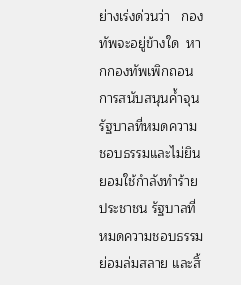ย่างเร่งด่วนว่า   กองทัพจะอยู่ข้างใด  หากกองทัพเพิกถอนการสนับสนุนค้ำจุนรัฐบาลที่หมดความชอบธรรมและไม่ยินยอมใช้กำลังทำร้ายประชาชน รัฐบาลที่หมดความชอบธรรมย่อมล่มสลาย และสิ้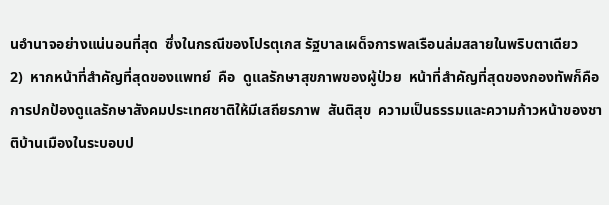นอำนาจอย่างแน่นอนที่สุด  ซึ่งในกรณีของโปรตุเกส รัฐบาลเผด็จการพลเรือนล่มสลายในพริบตาเดียว
2)  หากหน้าที่สำคัญที่สุดของแพทย์  คือ  ดูแลรักษาสุขภาพของผู้ป่วย  หน้าที่สำคัญที่สุดของกองทัพก็คือ การปกป้องดูแลรักษาสังคมประเทศชาติให้มีเสถียรภาพ  สันติสุข  ความเป็นธรรมและความก้าวหน้าของชาติบ้านเมืองในระบอบป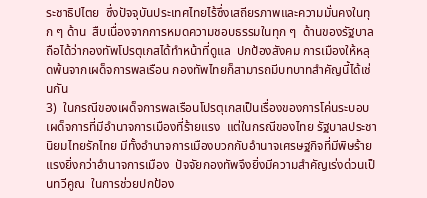ระชาธิปไตย  ซึ่งปัจจุบันประเทศไทยไร้ซึ่งเสถียรภาพและความมั่นคงในทุก ๆ ด้าน  สืบเนื่องจากการหมดความชอบธรรมในทุก ๆ  ด้านของรัฐบาล  ถือได้ว่ากองทัพโปรตุเกสได้ทำหน้าที่ดูแล  ปกป้องสังคม การเมืองให้หลุดพ้นจากเผด็จการพลเรือน กองทัพไทยก็สามารถมีบทบาทสำคัญนี้ได้เช่นกัน
3)  ในกรณีของเผด็จการพลเรือนโปรตุเกสเป็นเรื่องของการโค่นระบอบเผด็จการที่มีอำนาจการเมืองที่ร้ายแรง  แต่ในกรณีของไทย รัฐบาลประชานิยมไทยรักไทย มีทั้งอำนาจการเมืองบวกกับอำนาจเศรษฐกิจที่มีพิษร้ายแรงยิ่งกว่าอำนาจการเมือง  ปัจจัยกองทัพจึงยิ่งมีความสำคัญเร่งด่วนเป็นทวีคูณ  ในการช่วยปกป้อง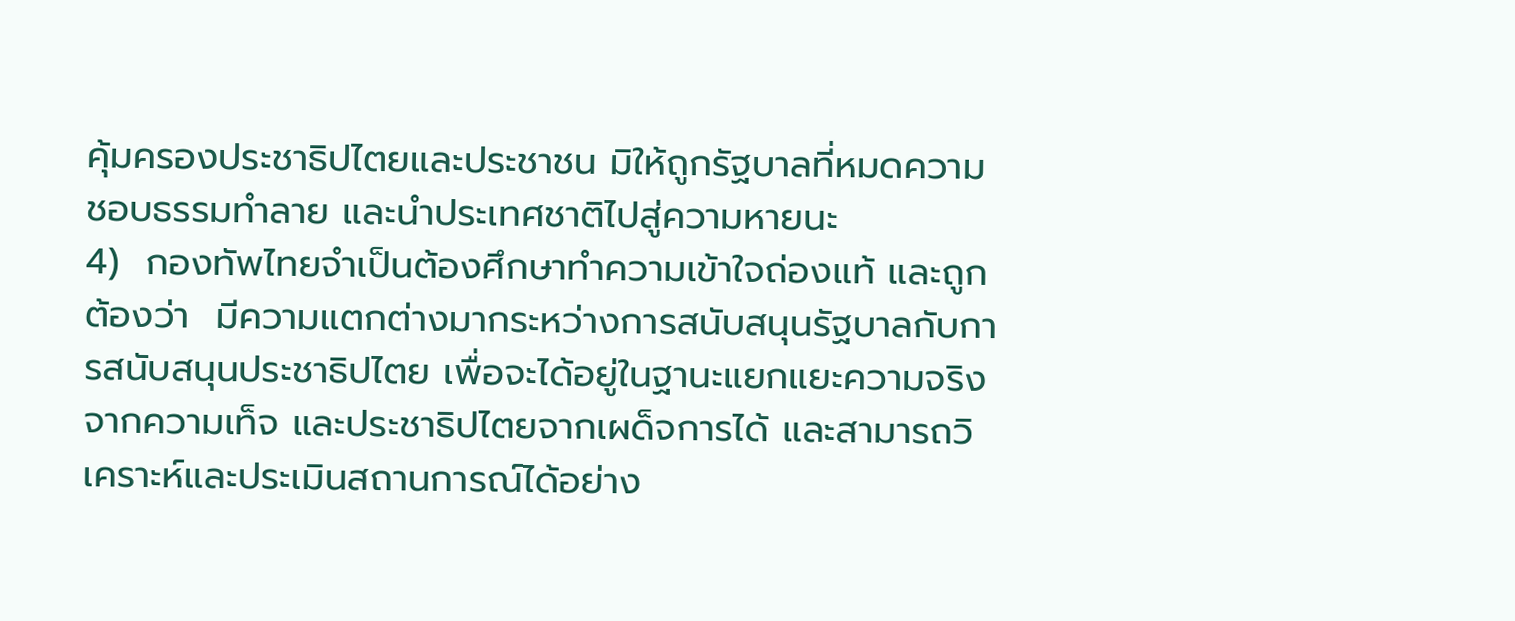คุ้มครองประชาธิปไตยและประชาชน มิให้ถูกรัฐบาลที่หมดความชอบธรรมทำลาย และนำประเทศชาติไปสู่ความหายนะ
4)  กองทัพไทยจำเป็นต้องศึกษาทำความเข้าใจถ่องแท้ และถูกต้องว่า  มีความแตกต่างมากระหว่างการสนับสนุนรัฐบาลกับการสนับสนุนประชาธิปไตย เพื่อจะได้อยู่ในฐานะแยกแยะความจริงจากความเท็จ และประชาธิปไตยจากเผด็จการได้ และสามารถวิเคราะห์และประเมินสถานการณ์ได้อย่าง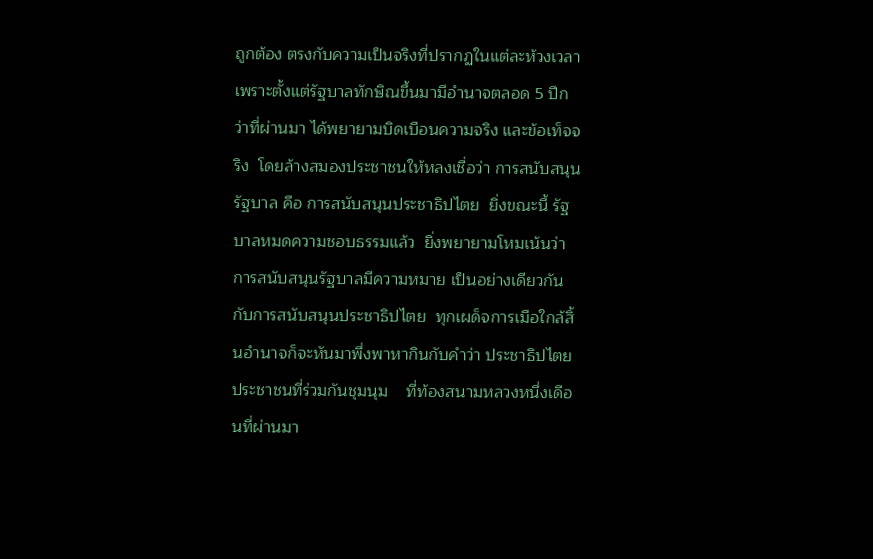ถูกต้อง ตรงกับความเป็นจริงที่ปรากฏในแต่ละห้วงเวลา  เพราะตั้งแต่รัฐบาลทักษิณขึ้นมามีอำนาจตลอด 5 ปีกว่าที่ผ่านมา ได้พยายามบิดเบือนความจริง และข้อเท็จจริง  โดยล้างสมองประชาชนให้หลงเชื่อว่า การสนับสนุนรัฐบาล คือ การสนับสนุนประชาธิปไตย  ยิ่งขณะนี้ รัฐบาลหมดความชอบธรรมแล้ว  ยิ่งพยายามโหมเน้นว่า การสนับสนุนรัฐบาลมีความหมาย เป็นอย่างเดียวกันกับการสนับสนุนประชาธิปไตย  ทุกเผด็จการเมือใกล้สิ้นอำนาจก็จะหันมาพึ่งพาหากินกับคำว่า ประชาธิปไตย  ประชาชนที่ร่วมกันชุมนุม    ที่ท้องสนามหลวงหนึ่งเดือนที่ผ่านมา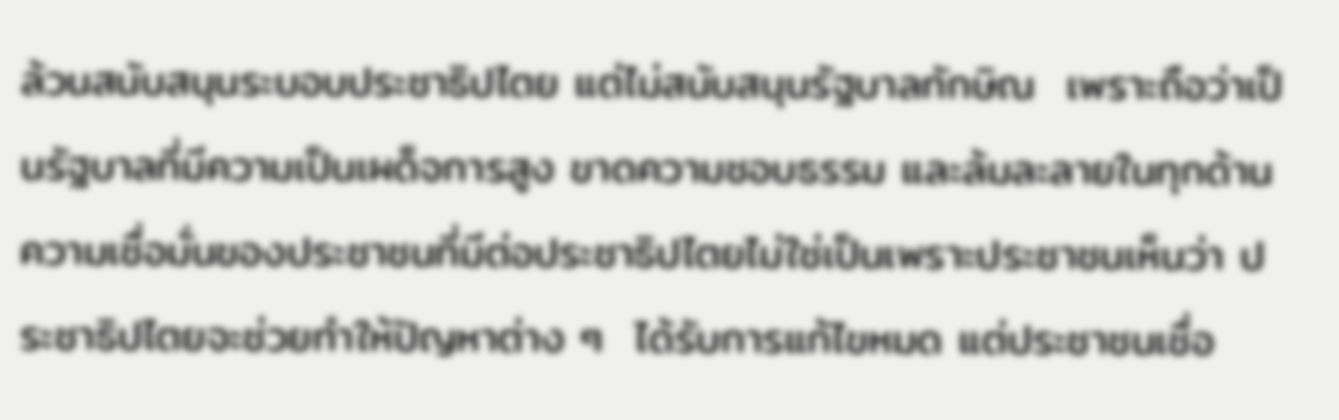ล้วนสนับสนุนระบอบประชาธิปไตย แต่ไม่สนับสนุนรัฐบาลทักษิณ  เพราะถือว่าเป็นรัฐบาลที่มีความเป็นเผด็จการสูง ขาดความชอบธรรม และล้มละลายในทุกด้าน  ความเชื่อมั่นของประชาชนที่มีต่อประชาธิปไตยไม่ใช่เป็นเพราะประชาชนเห็นว่า ประชาธิปไตยจะช่วยทำให้ปัญหาต่าง ๆ  ได้รับการแก้ไขหมด แต่ประชาชนเชื่อ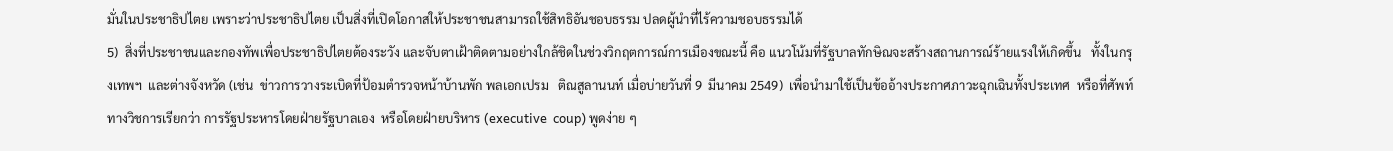มั่นในประชาธิปไตย เพราะว่าประชาธิปไตย เป็นสิ่งที่เปิดโอกาสให้ประชาชนสามารถใช้สิทธิอันชอบธรรม ปลดผู้นำที่ไร้ความชอบธรรมได้
5)  สิ่งที่ประชาชนและกองทัพเพื่อประชาธิปไตยต้องระวัง และจับตาเฝ้าติดตามอย่างใกล้ชิดในช่วงวิกฤตการณ์การเมืองขณะนี้ คือ แนวโน้มที่รัฐบาลทักษิณจะสร้างสถานการณ์ร้ายแรงให้เกิดขึ้น   ทั้งในกรุงเทพฯ  และต่างจังหวัด (เช่น  ข่าวการวางระเบิดที่ป้อมตำรวจหน้าบ้านพัก พลเอกเปรม   ติณสูลานนท์ เมื่อบ่ายวันที่ 9  มีนาคม 2549)  เพื่อนำมาใช้เป็นข้ออ้างประกาศภาวะฉุกเฉินทั้งประเทศ  หรือที่ศัพท์ทางวิชการเรียกว่า การรัฐประหารโดยฝ่ายรัฐบาลเอง  หรือโดยฝ่ายบริหาร (executive  coup) พูดง่าย ๆ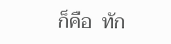ก็คือ  ทัก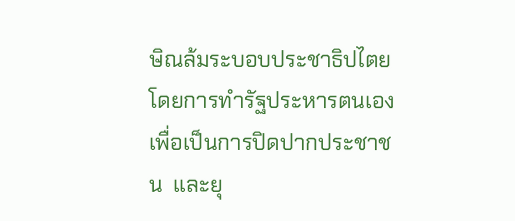ษิณล้มระบอบประชาธิปไตย  โดยการทำรัฐประหารตนเองเพื่อเป็นการปิดปากประชาชน  และยุ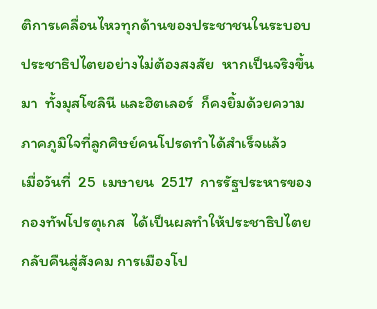ติการเคลื่อนไหวทุกด้านของประชาชนในระบอบประชาธิปไตยอย่างไม่ต้องสงสัย  หากเป็นจริงขึ้นมา  ทั้งมุสโซลินี และฮิตเลอร์  ก็คงยิ้มด้วยความภาคภูมิใจที่ลูกศิษย์คนโปรดทำได้สำเร็จแล้ว
เมื่อวันที่  25  เมษายน  2517  การรัฐประหารของกองทัพโปรตุเกส  ได้เป็นผลทำให้ประชาธิปไตยกลับคืนสู่สังคม การเมืองโป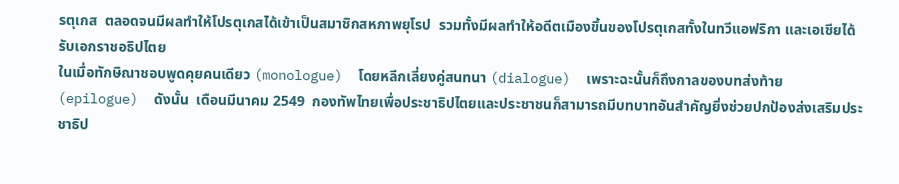รตุเกส  ตลอดจนมีผลทำให้โปรตุเกสได้เข้าเป็นสมาชิกสหภาพยุโรป  รวมทั้งมีผลทำให้อดีตเมืองขึ้นของโปรตุเกสทั้งในทวีแอฟริกา และเอเชียได้รับเอกราชอธิปไตย
ในเมื่อทักษิณาชอบพูดคุยคนเดียว (monologue)  โดยหลีกเลี่ยงคู่สนทนา (dialogue)  เพราะฉะนั้นก็ถึงกาลของบทส่งท้าย (epilogue)  ดังนั้น  เดือนมีนาคม 2549  กองทัพไทยเพื่อประชาธิปไตยและประชาชนก็สามารถมีบทบาทอันสำคัญยิ่งช่วยปกป้องส่งเสริมประชาธิป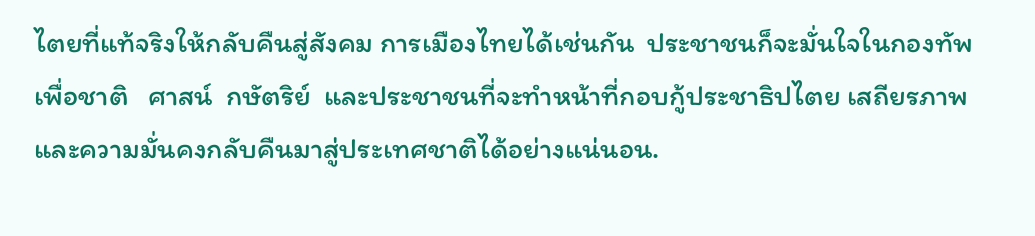ไตยที่แท้จริงให้กลับคืนสู่สังคม การเมืองไทยได้เช่นกัน  ประชาชนก็จะมั่นใจในกองทัพเพื่อชาติ   ศาสน์  กษัตริย์  และประชาชนที่จะทำหน้าที่กอบกู้ประชาธิปไตย เสถียรภาพและความมั่นคงกลับคืนมาสู่ประเทศชาติได้อย่างแน่นอน.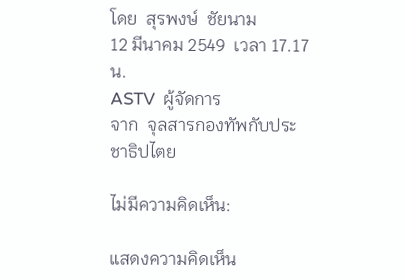โดย  สุรพงษ์  ชัยนาม
12 มีนาคม 2549  เวลา 17.17 น.
ASTV  ผู้จัดการ
จาก  จุลสารกองทัพกับประชาธิปไตย

ไม่มีความคิดเห็น:

แสดงความคิดเห็น